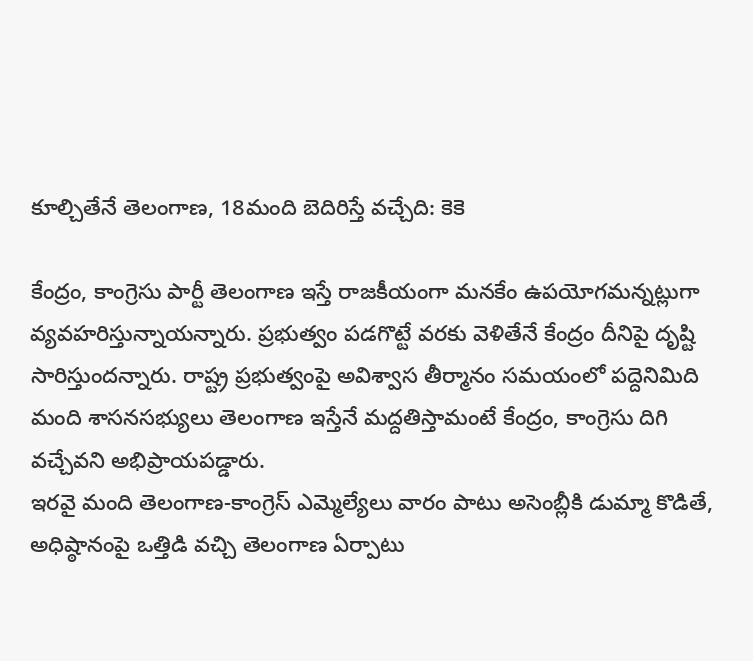కూల్చితేనే తెలంగాణ, 18మంది బెదిరిస్తే వచ్చేది: కెకె

కేంద్రం, కాంగ్రెసు పార్టీ తెలంగాణ ఇస్తే రాజకీయంగా మనకేం ఉపయోగమన్నట్లుగా వ్యవహరిస్తున్నాయన్నారు. ప్రభుత్వం పడగొట్టే వరకు వెళితేనే కేంద్రం దీనిపై దృష్టి సారిస్తుందన్నారు. రాష్ట్ర ప్రభుత్వంపై అవిశ్వాస తీర్మానం సమయంలో పద్దెనిమిది మంది శాసనసభ్యులు తెలంగాణ ఇస్తేనే మద్దతిస్తామంటే కేంద్రం, కాంగ్రెసు దిగి వచ్చేవని అభిప్రాయపడ్డారు.
ఇరవై మంది తెలంగాణ-కాంగ్రెస్ ఎమ్మెల్యేలు వారం పాటు అసెంబ్లీకి డుమ్మా కొడితే, అధిష్ఠానంపై ఒత్తిడి వచ్చి తెలంగాణ ఏర్పాటు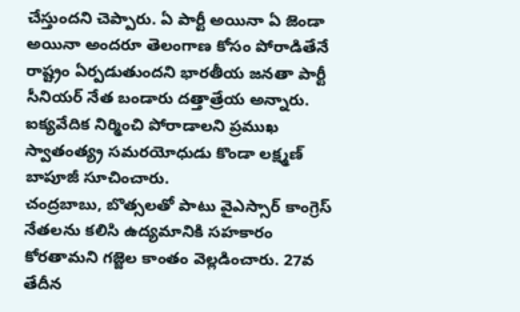చేస్తుందని చెప్పారు. ఏ పార్టీ అయినా ఏ జెండా అయినా అందరూ తెలంగాణ కోసం పోరాడితేనే రాష్ట్రం ఏర్పడుతుందని భారతీయ జనతా పార్టీ సీనియర్ నేత బండారు దత్తాత్రేయ అన్నారు. ఐక్యవేదిక నిర్మించి పోరాడాలని ప్రముఖ స్వాతంత్య్ర సమరయోధుడు కొండా లక్ష్మణ్ బాపూజీ సూచించారు.
చంద్రబాబు, బొత్సలతో పాటు వైఎస్సార్ కాంగ్రెస్ నేతలను కలిసి ఉద్యమానికి సహకారం కోరతామని గజ్జెల కాంతం వెల్లడించారు. 27వ తేదీన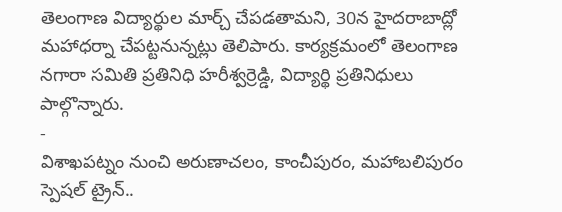తెలంగాణ విద్యార్థుల మార్చ్ చేపడతామని, 30న హైదరాబాద్లో మహాధర్నా చేపట్టనున్నట్లు తెలిపారు. కార్యక్రమంలో తెలంగాణ నగారా సమితి ప్రతినిధి హరీశ్వర్రెడ్డి, విద్యార్థి ప్రతినిధులు పాల్గొన్నారు.
-
విశాఖపట్నం నుంచి అరుణాచలం, కాంచీపురం, మహాబలిపురం స్పెషల్ ట్రైన్..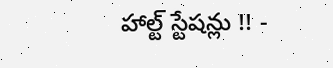హాల్ట్ స్టేషన్లు !! -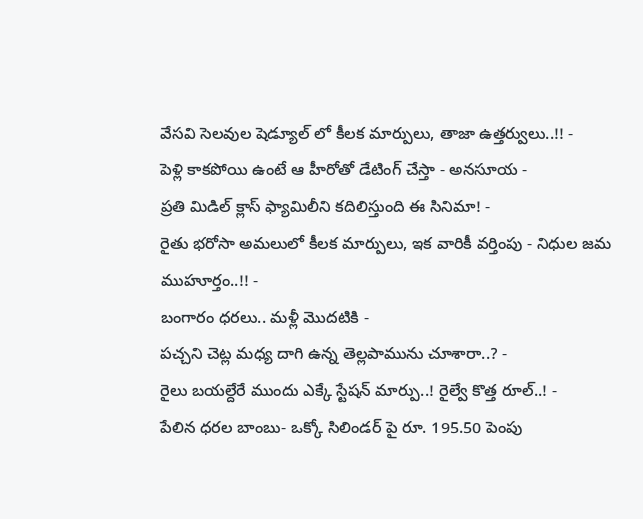వేసవి సెలవుల షెడ్యూల్ లో కీలక మార్పులు, తాజా ఉత్తర్వులు..!! -
పెళ్లి కాకపోయి ఉంటే ఆ హీరోతో డేటింగ్ చేస్తా - అనసూయ -
ప్రతి మిడిల్ క్లాస్ ఫ్యామిలీని కదిలిస్తుంది ఈ సినిమా! -
రైతు భరోసా అమలులో కీలక మార్పులు, ఇక వారికీ వర్తింపు - నిధుల జమ ముహూర్తం..!! -
బంగారం ధరలు.. మళ్లీ మొదటికి -
పచ్చని చెట్ల మధ్య దాగి ఉన్న తెల్లపామును చూశారా..? -
రైలు బయల్దేరే ముందు ఎక్కే స్టేషన్ మార్పు..! రైల్వే కొత్త రూల్..! -
పేలిన ధరల బాంబు- ఒక్కో సిలిండర్ పై రూ. 195.50 పెంపు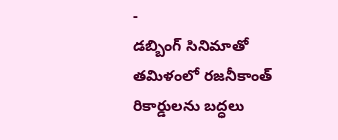-
డబ్బింగ్ సినిమాతో తమిళంలో రజనీకాంత్ రికార్డులను బద్ధలు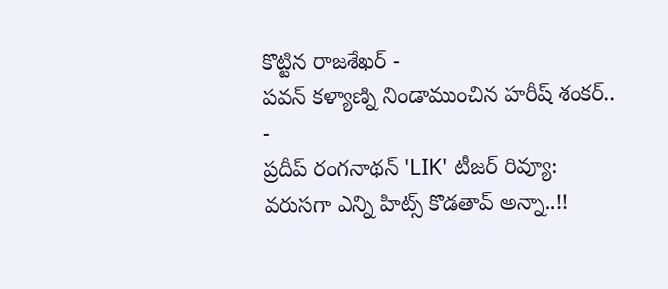కొట్టిన రాజశేఖర్ -
పవన్ కళ్యాణ్ని నిండాముంచిన హరీష్ శంకర్.. -
ప్రదీప్ రంగనాథన్ 'LIK' టీజర్ రివ్యూ: వరుసగా ఎన్ని హిట్స్ కొడతావ్ అన్నా..!!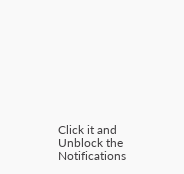Click it and Unblock the Notifications